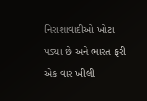નિરાશાવાદીઓ ખોટા પડ્યા છે અને ભારત ફરી એક વાર ખીલી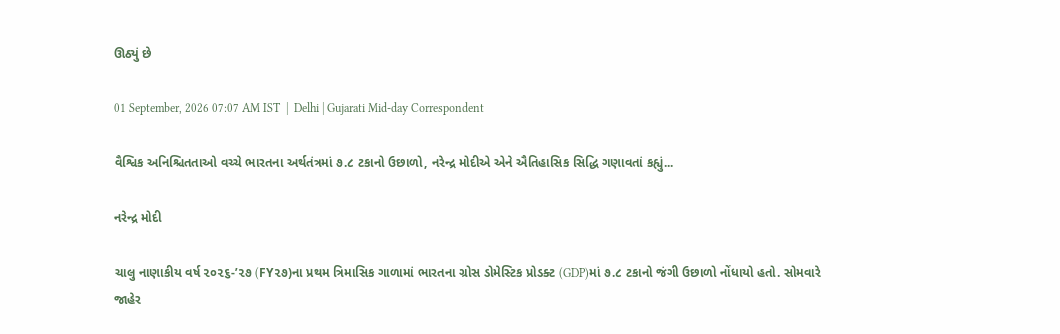ઊઠ્યું છે

01 September, 2026 07:07 AM IST  |  Delhi | Gujarati Mid-day Correspondent

વૈશ્વિક અનિશ્ચિતતાઓ વચ્ચે ભારતના અર્થતંત્રમાં ૭.૮ ટકાનો ઉછાળો, નરેન્દ્ર મોદીએ એને ઐતિહાસિક સિદ્ધિ ગણાવતાં કહ્યું...

નરેન્દ્ર મોદી

ચાલુ નાણાકીય વર્ષ ૨૦૨૬-’૨૭ (FY૨૭)ના પ્રથમ ત્રિમાસિક ગાળામાં ભારતના ગ્રોસ ડોમેસ્ટિક પ્રોડક્ટ (GDP)માં ૭.૮ ટકાનો જંગી ઉછાળો નોંધાયો હતો. સોમવારે જાહેર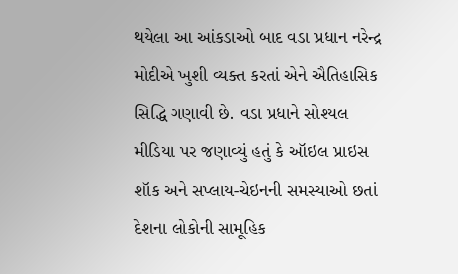થયેલા આ આંકડાઓ બાદ વડા પ્રધાન નરેન્દ્ર મોદીએ ખુશી વ્યક્ત કરતાં એને ઐતિહાસિક સિદ્ધિ ગણાવી છે. વડા પ્રધાને સોશ્યલ મીડિયા પર જણાવ્યું હતું કે ઑઇલ પ્રાઇસ શૉક અને સપ્લાય-ચેઇનની સમસ્યાઓ છતાં દેશના લોકોની સામૂહિક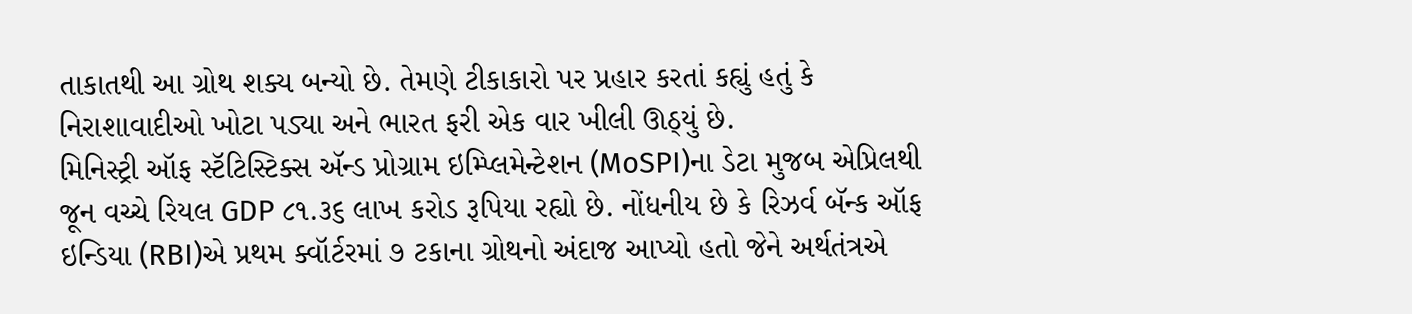તાકાતથી આ ગ્રોથ શક્ય બન્યો છે. તેમણે ટીકાકારો પર પ્રહાર કરતાં કહ્યું હતું કે નિરાશાવાદીઓ ખોટા પડ્યા અને ભારત ફરી એક વાર ખીલી ઊઠ્યું છે.
મિનિસ્ટ્રી ઑફ સ્ટૅટિસ્ટિક્સ ઍન્ડ પ્રોગ્રામ ઇમ્પ્લિમેન્ટેશન (MoSPI)ના ડેટા મુજબ એપ્રિલથી જૂન વચ્ચે રિયલ GDP ૮૧.૩૬ લાખ કરોડ રૂપિયા રહ્યો છે. નોંધનીય છે કે રિઝર્વ બૅન્ક ઑફ ઇન્ડિયા (RBI)એ પ્રથમ ક્વૉર્ટરમાં ૭ ટકાના ગ્રોથનો અંદાજ આપ્યો હતો જેને અર્થતંત્રએ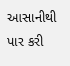આસાનીથી પાર કરી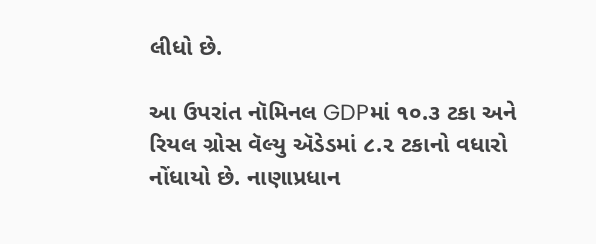લીધો છે.

આ ઉપરાંત નૉમિનલ GDPમાં ૧૦.૩ ટકા અને રિયલ ગ્રોસ વૅલ્યુ ઍડેડમાં ૮.૨ ટકાનો વધારો નોંધાયો છે. નાણાપ્રધાન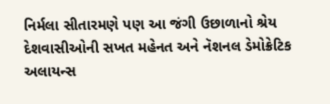નિર્મલા સીતારમણે પણ આ જંગી ઉછાળાનો શ્રેય દેશવાસીઓની સખત મહેનત અને નૅશનલ ડેમોક્રેટિક અલાયન્સ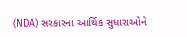(NDA) સરકારના આર્થિક સુધારાઓને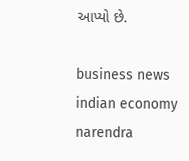આપ્યો છે.

business news indian economy narendra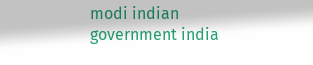modi indian government india